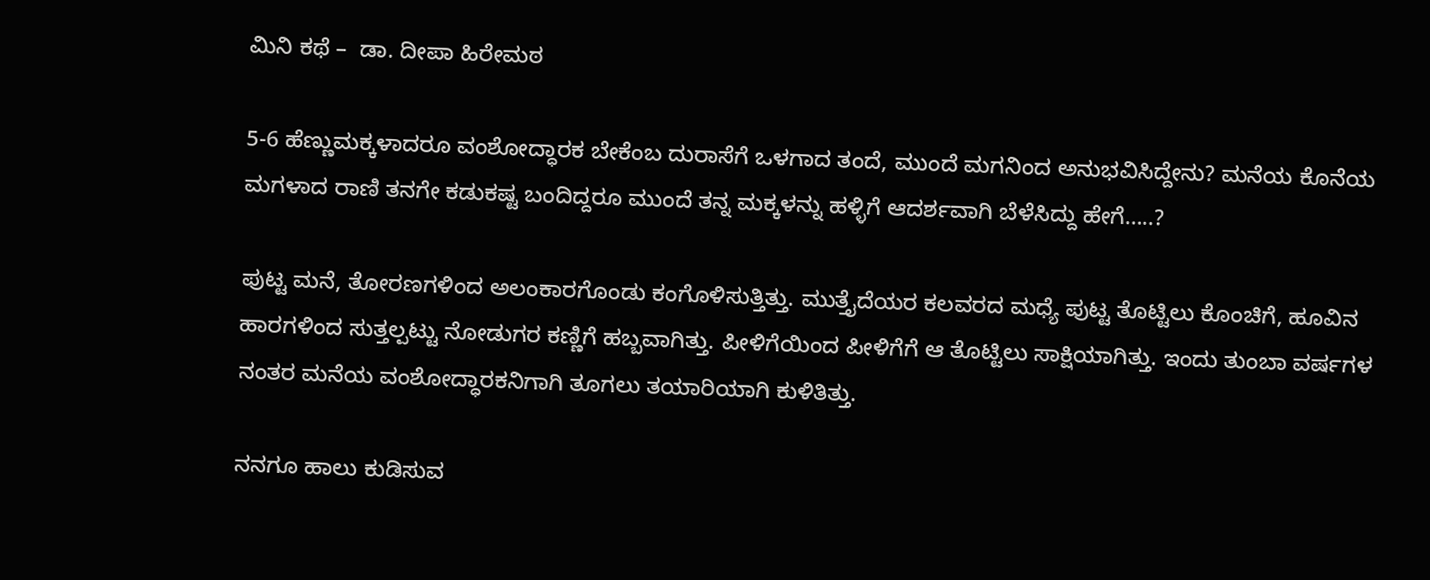ಮಿನಿ ಕಥೆ –  ಡಾ. ದೀಪಾ ಹಿರೇಮಠ

5-6 ಹೆಣ್ಣುಮಕ್ಕಳಾದರೂ ವಂಶೋದ್ಧಾರಕ ಬೇಕೆಂಬ ದುರಾಸೆಗೆ ಒಳಗಾದ ತಂದೆ, ಮುಂದೆ ಮಗನಿಂದ ಅನುಭವಿಸಿದ್ದೇನು? ಮನೆಯ ಕೊನೆಯ ಮಗಳಾದ ರಾಣಿ ತನಗೇ ಕಡುಕಷ್ಟ ಬಂದಿದ್ದರೂ ಮುಂದೆ ತನ್ನ ಮಕ್ಕಳನ್ನು ಹಳ್ಳಿಗೆ ಆದರ್ಶವಾಗಿ ಬೆಳೆಸಿದ್ದು ಹೇಗೆ…..?

ಪುಟ್ಟ ಮನೆ, ತೋರಣಗಳಿಂದ ಅಲಂಕಾರಗೊಂಡು ಕಂಗೊಳಿಸುತ್ತಿತ್ತು. ಮುತ್ತೈದೆಯರ ಕಲವರದ ಮಧ್ಯೆ ಪುಟ್ಟ ತೊಟ್ಟಿಲು ಕೊಂಚಿಗೆ, ಹೂವಿನ ಹಾರಗಳಿಂದ ಸುತ್ತಲ್ಪಟ್ಟು ನೋಡುಗರ ಕಣ್ಣಿಗೆ ಹಬ್ಬವಾಗಿತ್ತು. ಪೀಳಿಗೆಯಿಂದ ಪೀಳಿಗೆಗೆ ಆ ತೊಟ್ಟಿಲು ಸಾಕ್ಷಿಯಾಗಿತ್ತು. ಇಂದು ತುಂಬಾ ವರ್ಷಗಳ ನಂತರ ಮನೆಯ ವಂಶೋದ್ಧಾರಕನಿಗಾಗಿ ತೂಗಲು ತಯಾರಿಯಾಗಿ ಕುಳಿತಿತ್ತು.

ನನಗೂ ಹಾಲು ಕುಡಿಸುವ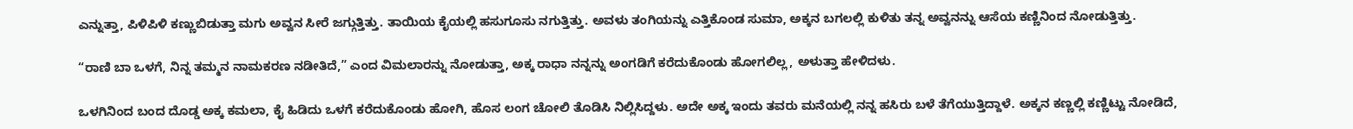ಎನ್ನುತ್ತಾ, ಪಿಳಿಪಿಳಿ ಕಣ್ಣುಬಿಡುತ್ತಾ ಮಗು ಅವ್ವನ ಸೀರೆ ಜಗ್ಗುತ್ತಿತ್ತು. ತಾಯಿಯ ಕೈಯಲ್ಲಿ ಹಸುಗೂಸು ನಗುತ್ತಿತ್ತು. ಅವಳು ತಂಗಿಯನ್ನು ಎತ್ತಿಕೊಂಡ ಸುಮಾ, ಅಕ್ಕನ ಬಗಲಲ್ಲಿ ಕುಳಿತು ತನ್ನ ಅವ್ವನನ್ನು ಆಸೆಯ ಕಣ್ಣಿನಿಂದ ನೋಡುತ್ತಿತ್ತು.

“ರಾಣಿ ಬಾ ಒಳಗೆ, ನಿನ್ನ ತಮ್ಮನ ನಾಮಕರಣ ನಡೀತಿದೆ,” ಎಂದ ವಿಮಲಾರನ್ನು ನೋಡುತ್ತಾ, ಅಕ್ಕ ರಾಧಾ ನನ್ನನ್ನು ಅಂಗಡಿಗೆ ಕರೆದುಕೊಂಡು ಹೋಗಲಿಲ್ಲ, ಅಳುತ್ತಾ ಹೇಳಿದಳು.

ಒಳಗಿನಿಂದ ಬಂದ ದೊಡ್ಡ ಅಕ್ಕ ಕಮಲಾ, ಕೈ ಹಿಡಿದು ಒಳಗೆ ಕರೆದುಕೊಂಡು ಹೋಗಿ, ಹೊಸ ಲಂಗ ಚೋಲಿ ತೊಡಿಸಿ ನಿಲ್ಲಿಸಿದ್ದಳು. ಅದೇ ಅಕ್ಕ ಇಂದು ತವರು ಮನೆಯಲ್ಲಿ ನನ್ನ ಹಸಿರು ಬಳೆ ತೆಗೆಯುತ್ತಿದ್ದಾಳೆ. ಅಕ್ಕನ ಕಣ್ಣಲ್ಲಿ ಕಣ್ಣಿಟ್ಟು ನೋಡಿದೆ,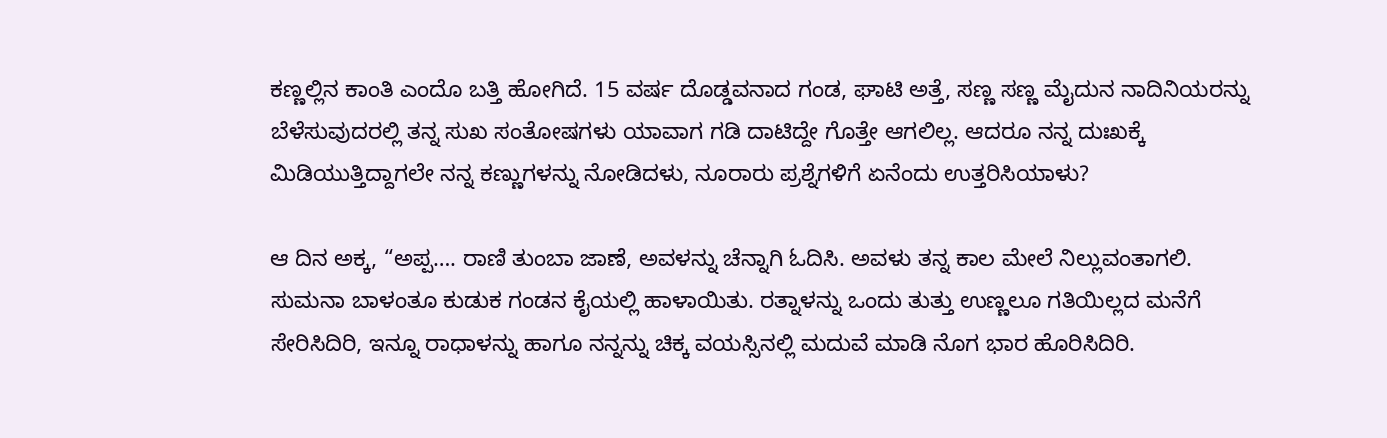ಕಣ್ಣಲ್ಲಿನ ಕಾಂತಿ ಎಂದೊ ಬತ್ತಿ ಹೋಗಿದೆ. 15 ವರ್ಷ ದೊಡ್ಡವನಾದ ಗಂಡ, ಘಾಟಿ ಅತ್ತೆ, ಸಣ್ಣ ಸಣ್ಣ ಮೈದುನ ನಾದಿನಿಯರನ್ನು ಬೆಳೆಸುವುದರಲ್ಲಿ ತನ್ನ ಸುಖ ಸಂತೋಷಗಳು ಯಾವಾಗ ಗಡಿ ದಾಟಿದ್ದೇ ಗೊತ್ತೇ ಆಗಲಿಲ್ಲ. ಆದರೂ ನನ್ನ ದುಃಖಕ್ಕೆ ಮಿಡಿಯುತ್ತಿದ್ದಾಗಲೇ ನನ್ನ ಕಣ್ಣುಗಳನ್ನು ನೋಡಿದಳು, ನೂರಾರು ಪ್ರಶ್ನೆಗಳಿಗೆ ಏನೆಂದು ಉತ್ತರಿಸಿಯಾಳು?

ಆ ದಿನ ಅಕ್ಕ, “ಅಪ್ಪ…. ರಾಣಿ ತುಂಬಾ ಜಾಣೆ, ಅವಳನ್ನು ಚೆನ್ನಾಗಿ ಓದಿಸಿ. ಅವಳು ತನ್ನ ಕಾಲ ಮೇಲೆ ನಿಲ್ಲುವಂತಾಗಲಿ. ಸುಮನಾ ಬಾಳಂತೂ ಕುಡುಕ ಗಂಡನ ಕೈಯಲ್ಲಿ ಹಾಳಾಯಿತು. ರತ್ನಾಳನ್ನು ಒಂದು ತುತ್ತು ಉಣ್ಣಲೂ ಗತಿಯಿಲ್ಲದ ಮನೆಗೆ ಸೇರಿಸಿದಿರಿ, ಇನ್ನೂ ರಾಧಾಳನ್ನು ಹಾಗೂ ನನ್ನನ್ನು ಚಿಕ್ಕ ವಯಸ್ಸಿನಲ್ಲಿ ಮದುವೆ ಮಾಡಿ ನೊಗ ಭಾರ ಹೊರಿಸಿದಿರಿ.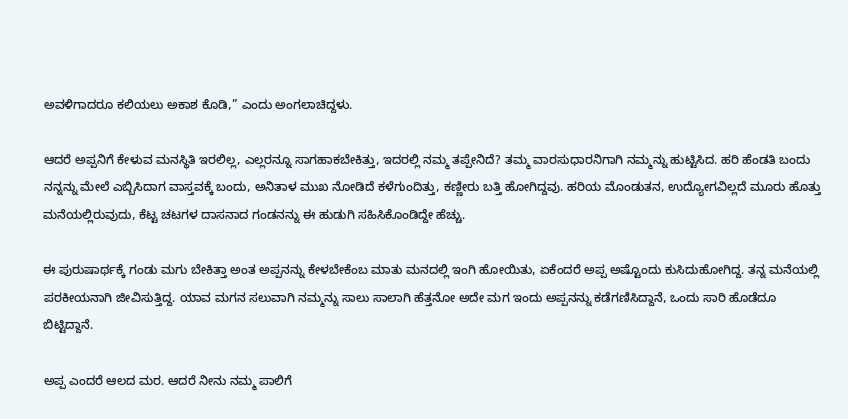ಅವಳಿಗಾದರೂ ಕಲಿಯಲು ಅಕಾಶ ಕೊಡಿ,” ಎಂದು ಅಂಗಲಾಚಿದ್ದಳು.

ಆದರೆ ಅಪ್ಪನಿಗೆ ಕೇಳುವ ಮನಸ್ಥಿತಿ ಇರಲಿಲ್ಲ, ಎಲ್ಲರನ್ನೂ ಸಾಗಹಾಕಬೇಕಿತ್ತು, ಇದರಲ್ಲಿ ನಮ್ಮ ತಪ್ಪೇನಿದೆ? ತಮ್ಮ ವಾರಸುಧಾರನಿಗಾಗಿ ನಮ್ಮನ್ನು ಹುಟ್ಟಿಸಿದ. ಹರಿ ಹೆಂಡತಿ ಬಂದು ನನ್ನನ್ನು ಮೇಲೆ ಎಬ್ಬಿಸಿದಾಗ ವಾಸ್ತವಕ್ಕೆ ಬಂದು, ಅನಿತಾಳ ಮುಖ ನೋಡಿದೆ ಕಳೆಗುಂದಿತ್ತು, ಕಣ್ಣೀರು ಬತ್ತಿ ಹೋಗಿದ್ದವು. ಹರಿಯ ಮೊಂಡುತನ, ಉದ್ಯೋಗವಿಲ್ಲದೆ ಮೂರು ಹೊತ್ತು ಮನೆಯಲ್ಲಿರುವುದು, ಕೆಟ್ಟ ಚಟಗಳ ದಾಸನಾದ ಗಂಡನನ್ನು ಈ ಹುಡುಗಿ ಸಹಿಸಿಕೊಂಡಿದ್ದೇ ಹೆಚ್ಚು.

ಈ ಪುರುಷಾರ್ಥಕ್ಕೆ ಗಂಡು ಮಗು ಬೇಕಿತ್ತಾ ಅಂತ ಅಪ್ಪನನ್ನು ಕೇಳಬೇಕೆಂಬ ಮಾತು ಮನದಲ್ಲಿ ಇಂಗಿ ಹೋಯಿತು, ಏಕೆಂದರೆ ಅಪ್ಪ ಅಷ್ಟೊಂದು ಕುಸಿದುಹೋಗಿದ್ದ. ತನ್ನ ಮನೆಯಲ್ಲಿ ಪರಕೀಯನಾಗಿ ಜೀವಿಸುತ್ತಿದ್ದ. ಯಾವ ಮಗನ ಸಲುವಾಗಿ ನಮ್ಮನ್ನು ಸಾಲು ಸಾಲಾಗಿ ಹೆತ್ತನೋ ಅದೇ ಮಗ ಇಂದು ಅಪ್ಪನನ್ನು ಕಡೆಗಣಿಸಿದ್ದಾನೆ, ಒಂದು ಸಾರಿ ಹೊಡೆದೂ ಬಿಟ್ಟಿದ್ದಾನೆ.

ಅಪ್ಪ ಎಂದರೆ ಆಲದ ಮರ. ಆದರೆ ನೀನು ನಮ್ಮ ಪಾಲಿಗೆ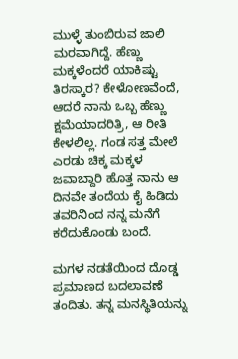ಮುಳ್ಳೆ ತುಂಬಿರುವ ಜಾಲಿ ಮರವಾಗಿದ್ದೆ. ಹೆಣ್ಣು ಮಕ್ಕಳೆಂದರೆ ಯಾಕಿಷ್ಟು ತಿರಸ್ಕಾರ? ಕೇಳೋಣವೆಂದೆ, ಆದರೆ ನಾನು ಒಬ್ಬ ಹೆಣ್ಣು ಕ್ಷಮೆಯಾದರಿತ್ರಿ, ಆ ರೀತಿ ಕೇಳಲಿಲ್ಲ. ಗಂಡ ಸತ್ತ ಮೇಲೆ ಎರಡು ಚಿಕ್ಕ ಮಕ್ಕಳ ಜವಾಬ್ದಾರಿ ಹೊತ್ತ ನಾನು ಆ ದಿನವೇ ತಂದೆಯ ಕೈ ಹಿಡಿದು ತವರಿನಿಂದ ನನ್ನ ಮನೆಗೆ ಕರೆದುಕೊಂಡು ಬಂದೆ.

ಮಗಳ ನಡತೆಯಿಂದ ದೊಡ್ಡ ಪ್ರಮಾಣದ ಬದಲಾವಣೆ ತಂದಿತು. ತನ್ನ ಮನಸ್ಥಿತಿಯನ್ನು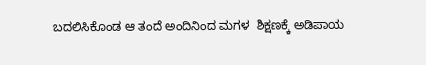ಬದಲಿಸಿಕೊಂಡ ಆ ತಂದೆ ಅಂದಿನಿಂದ ಮಗಳ  ಶಿಕ್ಷಣಕ್ಕೆ ಅಡಿಪಾಯ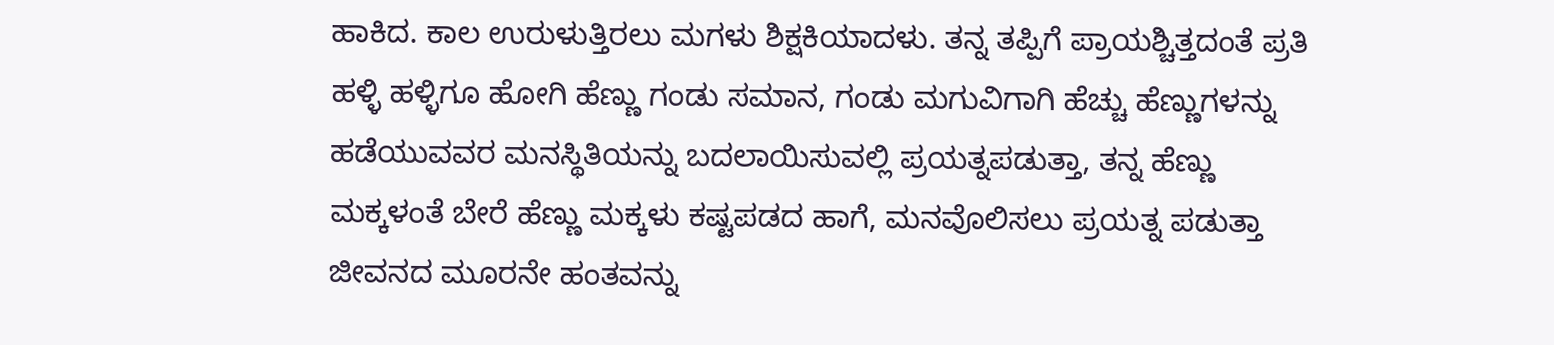ಹಾಕಿದ. ಕಾಲ ಉರುಳುತ್ತಿರಲು ಮಗಳು ಶಿಕ್ಷಕಿಯಾದಳು. ತನ್ನ ತಪ್ಪಿಗೆ ಪ್ರಾಯಶ್ಚಿತ್ತದಂತೆ ಪ್ರತಿ ಹಳ್ಳಿ ಹಳ್ಳಿಗೂ ಹೋಗಿ ಹೆಣ್ಣು ಗಂಡು ಸಮಾನ, ಗಂಡು ಮಗುವಿಗಾಗಿ ಹೆಚ್ಚು ಹೆಣ್ಣುಗಳನ್ನು ಹಡೆಯುವವರ ಮನಸ್ಥಿತಿಯನ್ನು ಬದಲಾಯಿಸುವಲ್ಲಿ ಪ್ರಯತ್ನಪಡುತ್ತಾ, ತನ್ನ ಹೆಣ್ಣು ಮಕ್ಕಳಂತೆ ಬೇರೆ ಹೆಣ್ಣು ಮಕ್ಕಳು ಕಷ್ಟಪಡದ ಹಾಗೆ, ಮನವೊಲಿಸಲು ಪ್ರಯತ್ನ ಪಡುತ್ತಾ ಜೀವನದ ಮೂರನೇ ಹಂತವನ್ನು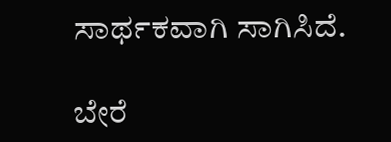ಸಾರ್ಥಕವಾಗಿ ಸಾಗಿಸಿದೆ.

ಬೇರೆ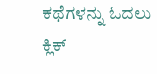ಕಥೆಗಳನ್ನು ಓದಲು ಕ್ಲಿಕ್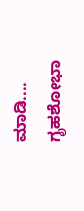ಮಾಡಿ....
ಗೃಹಶೋಭಾ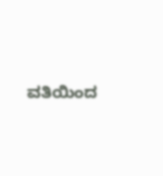ವತಿಯಿಂದ